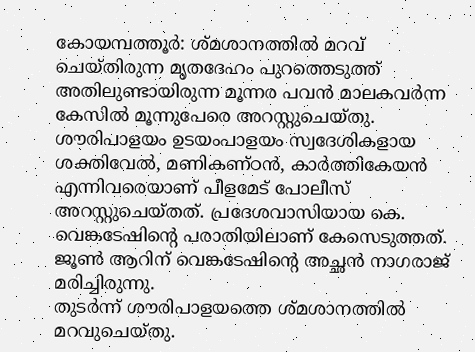കോയമ്പത്തൂർ: ശ്മശാനത്തിൽ മറവ് ചെയ്തിരുന്ന മൃതദേഹം പുറത്തെടുത്ത് അതിലുണ്ടായിരുന്ന മൂന്നര പവൻ മാലകവർന്ന കേസിൽ മൂന്നുപേരെ അറസ്റ്റുചെയ്തു.
ശൗരിപാളയം ഉടയംപാളയം സ്വദേശികളായ ശക്തിവേൽ, മണികണ്ഠൻ, കാർത്തികേയൻ എന്നിവരെയാണ് പീളമേട് പോലീസ് അറസ്റ്റുചെയ്തത്. പ്രദേശവാസിയായ കെ. വെങ്കടേഷിന്റെ പരാതിയിലാണ് കേസെടുത്തത്. ജൂൺ ആറിന് വെങ്കടേഷിന്റെ അച്ഛൻ നാഗരാജ് മരിച്ചിരുന്നു.
തുടർന്ന് ശൗരിപാളയത്തെ ശ്മശാനത്തിൽ മറവുചെയ്തു.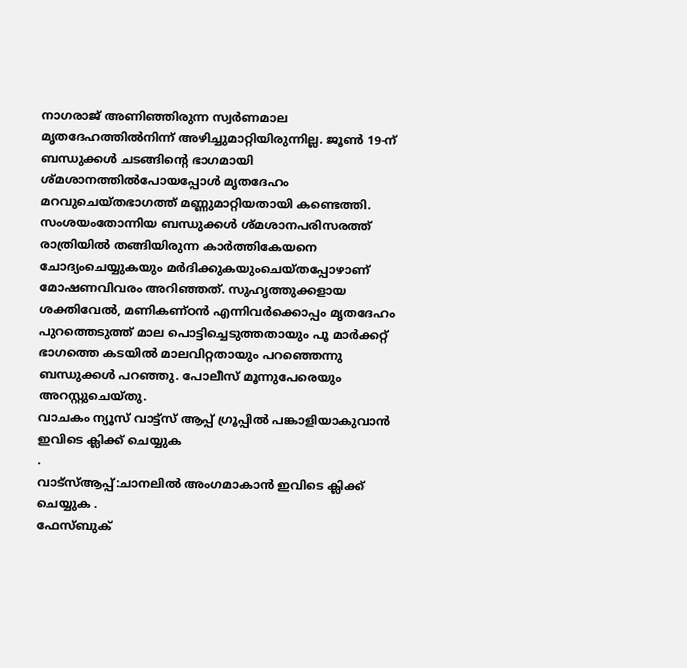നാഗരാജ് അണിഞ്ഞിരുന്ന സ്വർണമാല മൃതദേഹത്തിൽനിന്ന് അഴിച്ചുമാറ്റിയിരുന്നില്ല. ജൂൺ 19-ന് ബന്ധുക്കൾ ചടങ്ങിന്റെ ഭാഗമായി ശ്മശാനത്തിൽപോയപ്പോൾ മൃതദേഹം മറവുചെയ്തഭാഗത്ത് മണ്ണുമാറ്റിയതായി കണ്ടെത്തി.
സംശയംതോന്നിയ ബന്ധുക്കൾ ശ്മശാനപരിസരത്ത് രാത്രിയിൽ തങ്ങിയിരുന്ന കാർത്തികേയനെ ചോദ്യംചെയ്യുകയും മർദിക്കുകയുംചെയ്തപ്പോഴാണ് മോഷണവിവരം അറിഞ്ഞത്. സുഹൃത്തുക്കളായ ശക്തിവേൽ, മണികണ്ഠൻ എന്നിവർക്കൊപ്പം മൃതദേഹം പുറത്തെടുത്ത് മാല പൊട്ടിച്ചെടുത്തതായും പൂ മാർക്കറ്റ് ഭാഗത്തെ കടയിൽ മാലവിറ്റതായും പറഞ്ഞെന്നു ബന്ധുക്കൾ പറഞ്ഞു. പോലീസ് മൂന്നുപേരെയും അറസ്റ്റുചെയ്തു.
വാചകം ന്യൂസ് വാട്ട്സ് ആപ്പ് ഗ്രൂപ്പിൽ പങ്കാളിയാകുവാൻ
ഇവിടെ ക്ലിക്ക് ചെയ്യുക
.
വാട്സ്ആപ്പ്:ചാനലിൽ അംഗമാകാൻ ഇവിടെ ക്ലിക്ക് ചെയ്യുക .
ഫേസ്ബുക്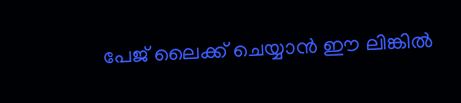പേജ് ലൈക്ക് ചെയ്യാൻ ഈ ലിങ്കിൽ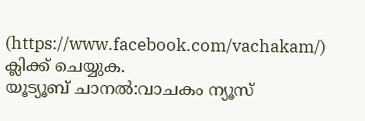(https://www.facebook.com/vachakam/) ക്ലിക്ക് ചെയ്യുക.
യൂട്യൂബ് ചാനൽ:വാചകം ന്യൂസ്